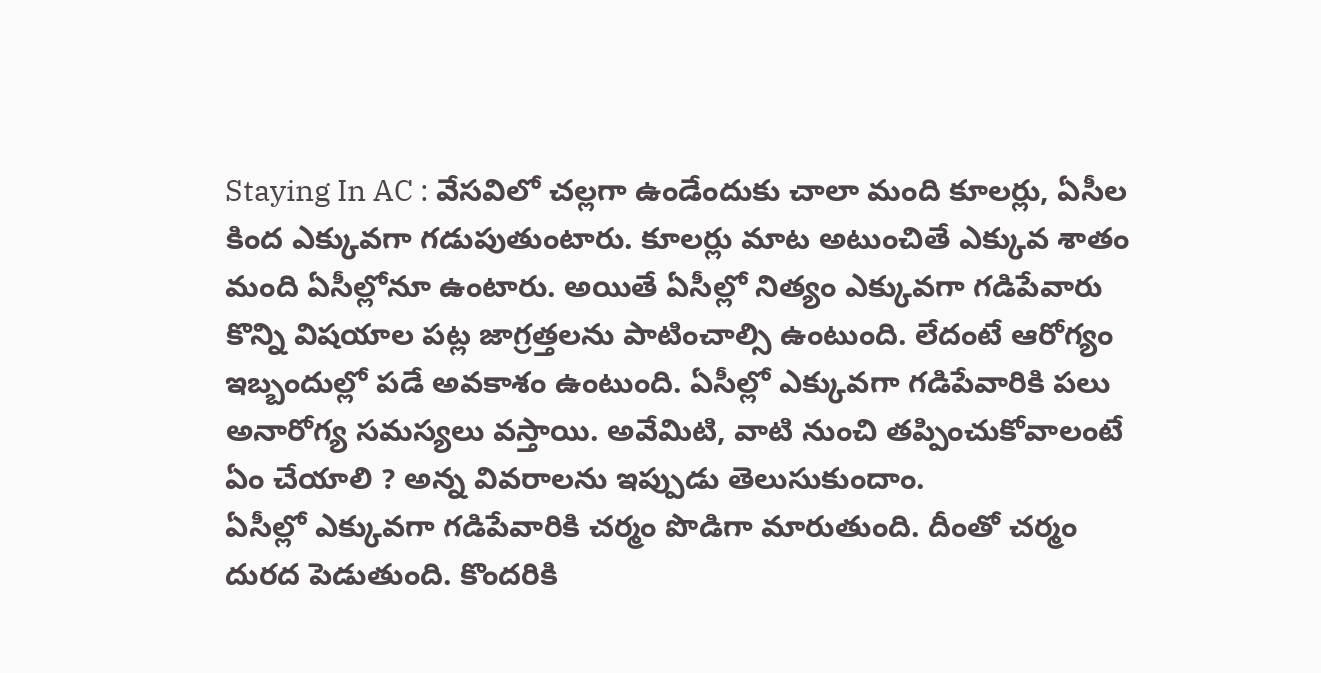Staying In AC : వేసవిలో చల్లగా ఉండేందుకు చాలా మంది కూలర్లు, ఏసీల కింద ఎక్కువగా గడుపుతుంటారు. కూలర్లు మాట అటుంచితే ఎక్కువ శాతం మంది ఏసీల్లోనూ ఉంటారు. అయితే ఏసీల్లో నిత్యం ఎక్కువగా గడిపేవారు కొన్ని విషయాల పట్ల జాగ్రత్తలను పాటించాల్సి ఉంటుంది. లేదంటే ఆరోగ్యం ఇబ్బందుల్లో పడే అవకాశం ఉంటుంది. ఏసీల్లో ఎక్కువగా గడిపేవారికి పలు అనారోగ్య సమస్యలు వస్తాయి. అవేమిటి, వాటి నుంచి తప్పించుకోవాలంటే ఏం చేయాలి ? అన్న వివరాలను ఇప్పుడు తెలుసుకుందాం.
ఏసీల్లో ఎక్కువగా గడిపేవారికి చర్మం పొడిగా మారుతుంది. దీంతో చర్మం దురద పెడుతుంది. కొందరికి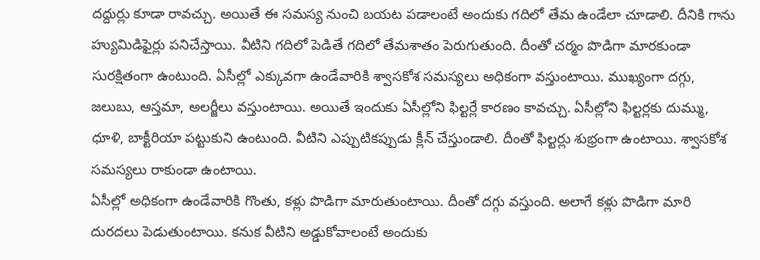దద్దుర్లు కూడా రావచ్చు. అయితే ఈ సమస్య నుంచి బయట పడాలంటే అందుకు గదిలో తేమ ఉండేలా చూడాలి. దీనికి గాను హ్యుమిడిఫైర్లు పనిచేస్తాయి. వీటిని గదిలో పెడితే గదిలో తేమశాతం పెరుగుతుంది. దీంతో చర్మం పొడిగా మారకుండా సురక్షితంగా ఉంటుంది. ఏసీల్లో ఎక్కువగా ఉండేవారికి శ్వాసకోశ సమస్యలు అధికంగా వస్తుంటాయి. ముఖ్యంగా దగ్గు, జలుబు, ఆస్తమా, అలర్జీలు వస్తుంటాయి. అయితే ఇందుకు ఏసీల్లోని ఫిల్టర్లే కారణం కావచ్చు. ఏసీల్లోని ఫిల్టర్లకు దుమ్ము, ధూళి, బాక్టీరియా పట్టుకుని ఉంటుంది. వీటిని ఎప్పుటికప్పుడు క్లీన్ చేస్తుండాలి. దీంతో ఫిల్టర్లు శుభ్రంగా ఉంటాయి. శ్వాసకోశ సమస్యలు రాకుండా ఉంటాయి.
ఏసీల్లో అధికంగా ఉండేవారికి గొంతు, కళ్లు పొడిగా మారుతుంటాయి. దీంతో దగ్గు వస్తుంది. అలాగే కళ్లు పొడిగా మారి దురదలు పెడుతుంటాయి. కనుక వీటిని అడ్డుకోవాలంటే అందుకు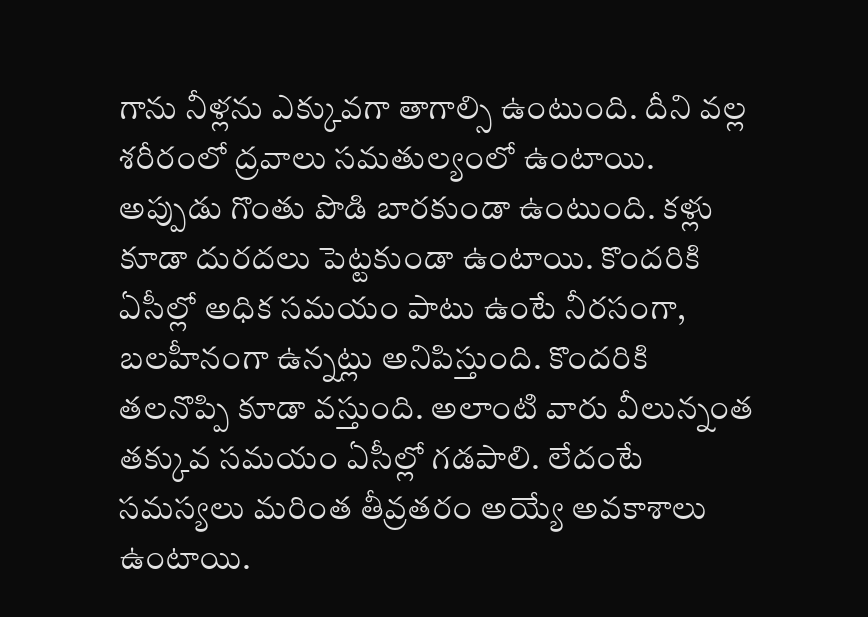గాను నీళ్లను ఎక్కువగా తాగాల్సి ఉంటుంది. దీని వల్ల శరీరంలో ద్రవాలు సమతుల్యంలో ఉంటాయి. అప్పుడు గొంతు పొడి బారకుండా ఉంటుంది. కళ్లు కూడా దురదలు పెట్టకుండా ఉంటాయి. కొందరికి ఏసీల్లో అధిక సమయం పాటు ఉంటే నీరసంగా, బలహీనంగా ఉన్నట్లు అనిపిస్తుంది. కొందరికి తలనొప్పి కూడా వస్తుంది. అలాంటి వారు వీలున్నంత తక్కువ సమయం ఏసీల్లో గడపాలి. లేదంటే సమస్యలు మరింత తీవ్రతరం అయ్యే అవకాశాలు ఉంటాయి.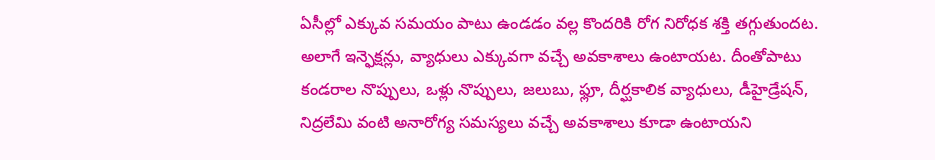ఏసీల్లో ఎక్కువ సమయం పాటు ఉండడం వల్ల కొందరికి రోగ నిరోధక శక్తి తగ్గుతుందట. అలాగే ఇన్ఫెక్షన్లు, వ్యాధులు ఎక్కువగా వచ్చే అవకాశాలు ఉంటాయట. దీంతోపాటు కండరాల నొప్పులు, ఒళ్లు నొప్పులు, జలుబు, ఫ్లూ, దీర్ఘకాలిక వ్యాధులు, డీహైడ్రేషన్, నిద్రలేమి వంటి అనారోగ్య సమస్యలు వచ్చే అవకాశాలు కూడా ఉంటాయని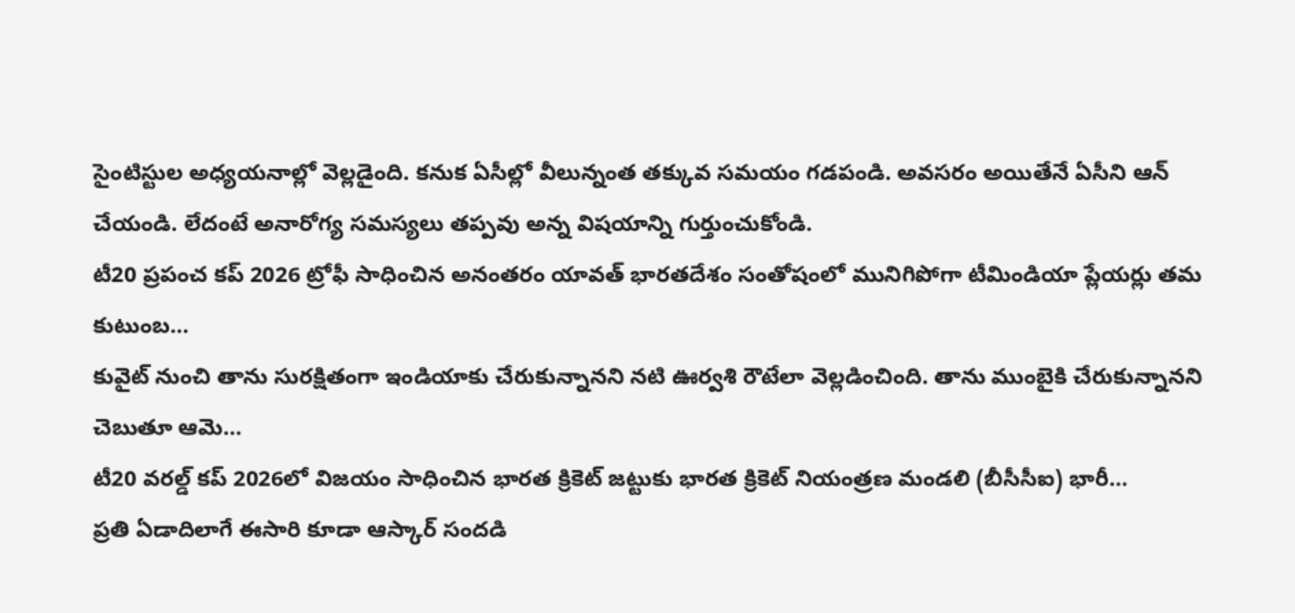సైంటిస్టుల అధ్యయనాల్లో వెల్లడైంది. కనుక ఏసీల్లో వీలున్నంత తక్కువ సమయం గడపండి. అవసరం అయితేనే ఏసీని ఆన్ చేయండి. లేదంటే అనారోగ్య సమస్యలు తప్పవు అన్న విషయాన్ని గుర్తుంచుకోండి.
టీ20 ప్రపంచ కప్ 2026 ట్రోఫీ సాధించిన అనంతరం యావత్ భారతదేశం సంతోషంలో మునిగిపోగా టీమిండియా ప్లేయర్లు తమ కుటుంబ…
కువైట్ నుంచి తాను సురక్షితంగా ఇండియాకు చేరుకున్నానని నటి ఊర్వశి రౌటేలా వెల్లడించింది. తాను ముంబైకి చేరుకున్నానని చెబుతూ ఆమె…
టీ20 వరల్డ్ కప్ 2026లో విజయం సాధించిన భారత క్రికెట్ జట్టుకు భారత క్రికెట్ నియంత్రణ మండలి (బీసీసీఐ) భారీ…
ప్రతి ఏడాదిలాగే ఈసారి కూడా ఆస్కార్ సందడి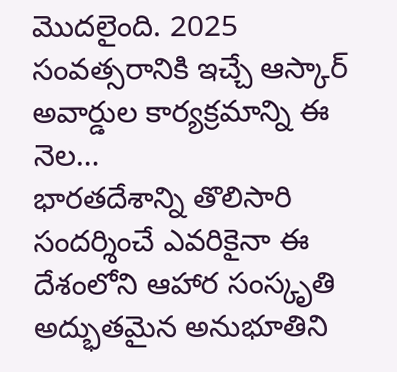మొదలైంది. 2025 సంవత్సరానికి ఇచ్చే ఆస్కార్ అవార్డుల కార్యక్రమాన్ని ఈ నెల…
భారతదేశాన్ని తొలిసారి సందర్శించే ఎవరికైనా ఈ దేశంలోని ఆహార సంస్కృతి అద్భుతమైన అనుభూతిని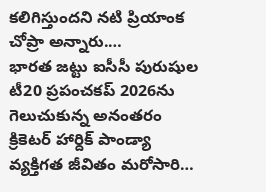కలిగిస్తుందని నటి ప్రియాంక చోప్రా అన్నారు.…
భారత జట్టు ఐసీసీ పురుషుల టీ20 ప్రపంచకప్ 2026ను గెలుచుకున్న అనంతరం క్రికెటర్ హార్దిక్ పాండ్యా వ్యక్తిగత జీవితం మరోసారి…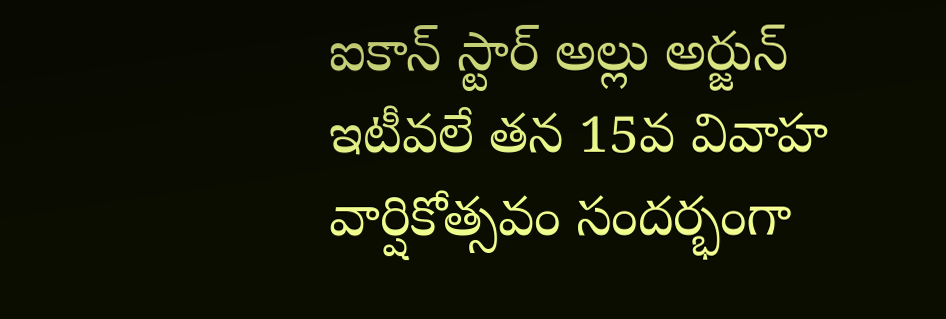ఐకాన్ స్టార్ అల్లు అర్జున్ ఇటీవలే తన 15వ వివాహ వార్షికోత్సవం సందర్భంగా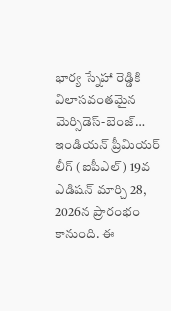భార్య స్నేహా రెడ్డికి విలాసవంతమైన మెర్సిడెస్-బెంజ్…
ఇండియన్ ప్రీమియర్ లీగ్ (ఐపీఎల్) 19వ ఎడిషన్ మార్చి 28, 2026న ప్రారంభం కానుంది. ఈ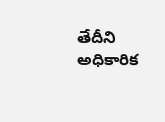తేదీని అధికారిక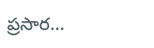ప్రసార…